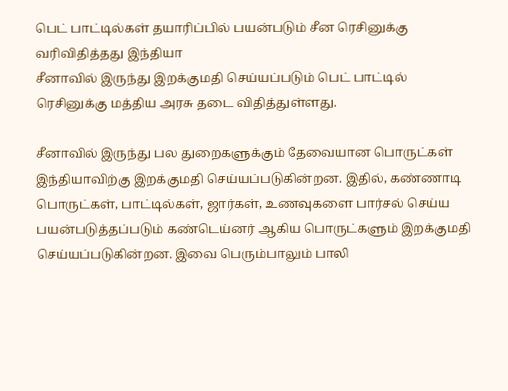பெட் பாட்டில்கள் தயாரிப்பில் பயன்படும் சீன ரெசினுக்கு வரிவிதித்தது இந்தியா
சீனாவில் இருந்து இறக்குமதி செய்யப்படும் பெட் பாட்டில் ரெசினுக்கு மத்திய அரசு தடை விதித்துள்ளது.

சீனாவில் இருந்து பல துறைகளுக்கும் தேவையான பொருட்கள் இந்தியாவிற்கு இறக்குமதி செய்யப்படுகின்றன. இதில், கண்ணாடி பொருட்கள், பாட்டில்கள், ஜார்கள், உணவுகளை பார்சல் செய்ய பயன்படுத்தப்படும் கண்டெய்னர் ஆகிய பொருட்களும் இறக்குமதி செய்யப்படுகின்றன. இவை பெரும்பாலும் பாலி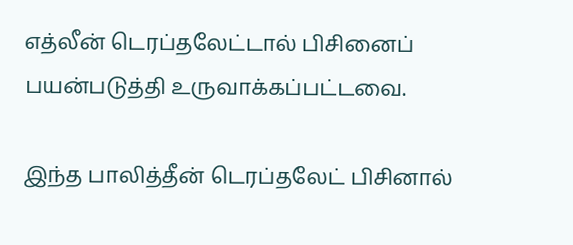எத்லீன் டெரப்தலேட்டால் பிசினைப் பயன்படுத்தி உருவாக்கப்பட்டவை.

இந்த பாலித்தீன் டெரப்தலேட் பிசினால்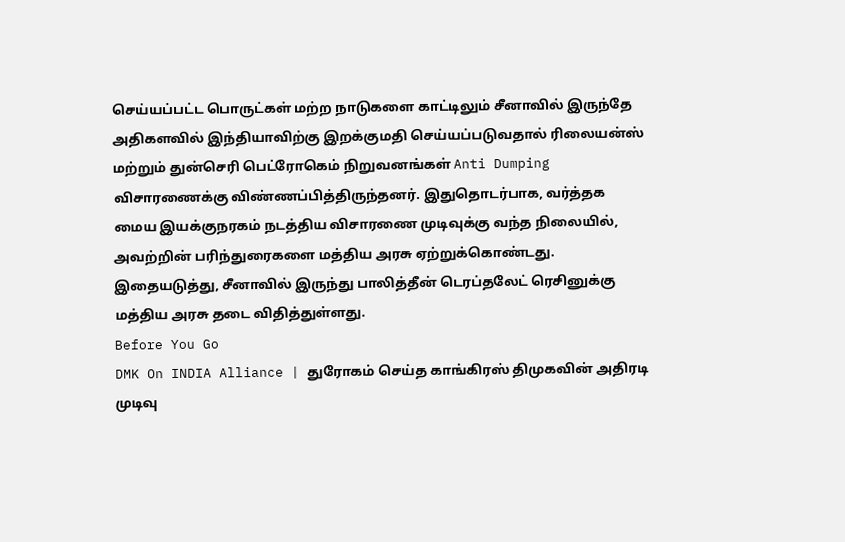செய்யப்பட்ட பொருட்கள் மற்ற நாடுகளை காட்டிலும் சீனாவில் இருந்தே அதிகளவில் இந்தியாவிற்கு இறக்குமதி செய்யப்படுவதால் ரிலையன்ஸ் மற்றும் துன்செரி பெட்ரோகெம் நிறுவனங்கள் Anti Dumping விசாரணைக்கு விண்ணப்பித்திருந்தனர். இதுதொடர்பாக, வர்த்தக மைய இயக்குநரகம் நடத்திய விசாரணை முடிவுக்கு வந்த நிலையில், அவற்றின் பரிந்துரைகளை மத்திய அரசு ஏற்றுக்கொண்டது. இதையடுத்து, சீனாவில் இருந்து பாலித்தீன் டெரப்தலேட் ரெசினுக்கு மத்திய அரசு தடை விதித்துள்ளது.
Before You Go
DMK On INDIA Alliance | துரோகம் செய்த காங்கிரஸ் திமுகவின் அதிரடி முடிவு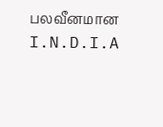பலவீனமான I.N.D.I.A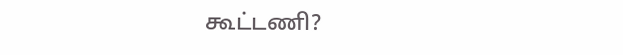கூட்டணி?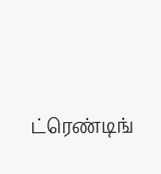ட்ரெண்டிங்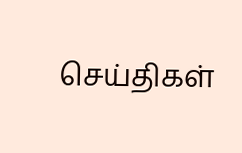செய்திகள்